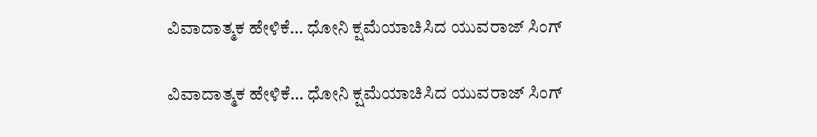ವಿವಾದಾತ್ಮಕ ಹೇಳಿಕೆ… ಧೋನಿ ಕ್ಷಮೆಯಾಚಿಸಿದ ಯುವರಾಜ್ ಸಿಂಗ್

ವಿವಾದಾತ್ಮಕ ಹೇಳಿಕೆ… ಧೋನಿ ಕ್ಷಮೆಯಾಚಿಸಿದ ಯುವರಾಜ್ ಸಿಂಗ್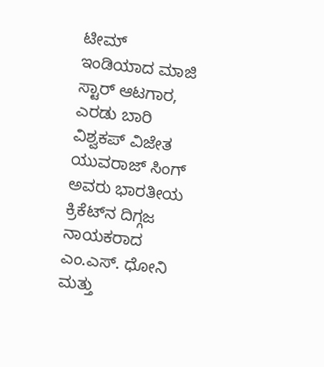ಟೀಮ್ ಇಂಡಿಯಾದ ಮಾಜಿ ಸ್ಟಾರ್ ಆಟಗಾರ, ಎರಡು ಬಾರಿ ವಿಶ್ವಕಪ್ ವಿಜೇತ ಯುವರಾಜ್ ಸಿಂಗ್ ಅವರು ಭಾರತೀಯ ಕ್ರಿಕೆಟ್‌ನ ದಿಗ್ಗಜ ನಾಯಕರಾದ ಎಂ.ಎಸ್. ಧೋನಿ ಮತ್ತು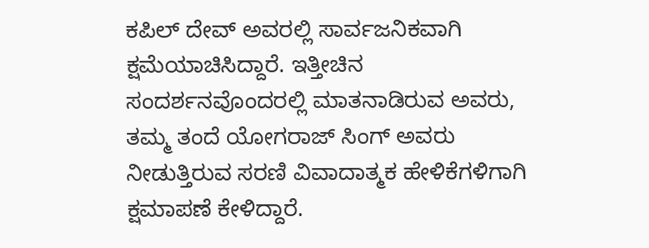ಕಪಿಲ್ ದೇವ್ ಅವರಲ್ಲಿ ಸಾರ್ವಜನಿಕವಾಗಿ ಕ್ಷಮೆಯಾಚಿಸಿದ್ದಾರೆ. ಇತ್ತೀಚಿನ ಸಂದರ್ಶನವೊಂದರಲ್ಲಿ ಮಾತನಾಡಿರುವ ಅವರು, ತಮ್ಮ ತಂದೆ ಯೋಗರಾಜ್ ಸಿಂಗ್ ಅವರು ನೀಡುತ್ತಿರುವ ಸರಣಿ ವಿವಾದಾತ್ಮಕ ಹೇಳಿಕೆಗಳಿಗಾಗಿ ಕ್ಷಮಾಪಣೆ ಕೇಳಿದ್ದಾರೆ.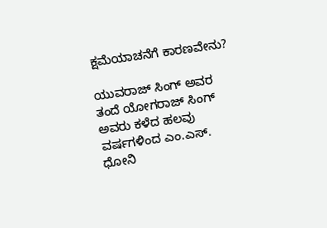ಕ್ಷಮೆಯಾಚನೆಗೆ ಕಾರಣವೇನು?

ಯುವರಾಜ್ ಸಿಂಗ್ ಅವರ ತಂದೆ ಯೋಗರಾಜ್ ಸಿಂಗ್ ಅವರು ಕಳೆದ ಹಲವು ವರ್ಷಗಳಿಂದ ಎಂ.ಎಸ್. ಧೋನಿ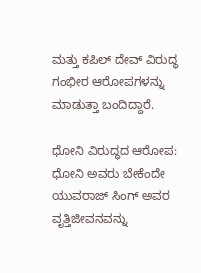ಮತ್ತು ಕಪಿಲ್ ದೇವ್ ವಿರುದ್ಧ ಗಂಭೀರ ಆರೋಪಗಳನ್ನು ಮಾಡುತ್ತಾ ಬಂದಿದ್ದಾರೆ.

ಧೋನಿ ವಿರುದ್ಧದ ಆರೋಪ: ಧೋನಿ ಅವರು ಬೇಕೆಂದೇ ಯುವರಾಜ್ ಸಿಂಗ್ ಅವರ ವೃತ್ತಿಜೀವನವನ್ನು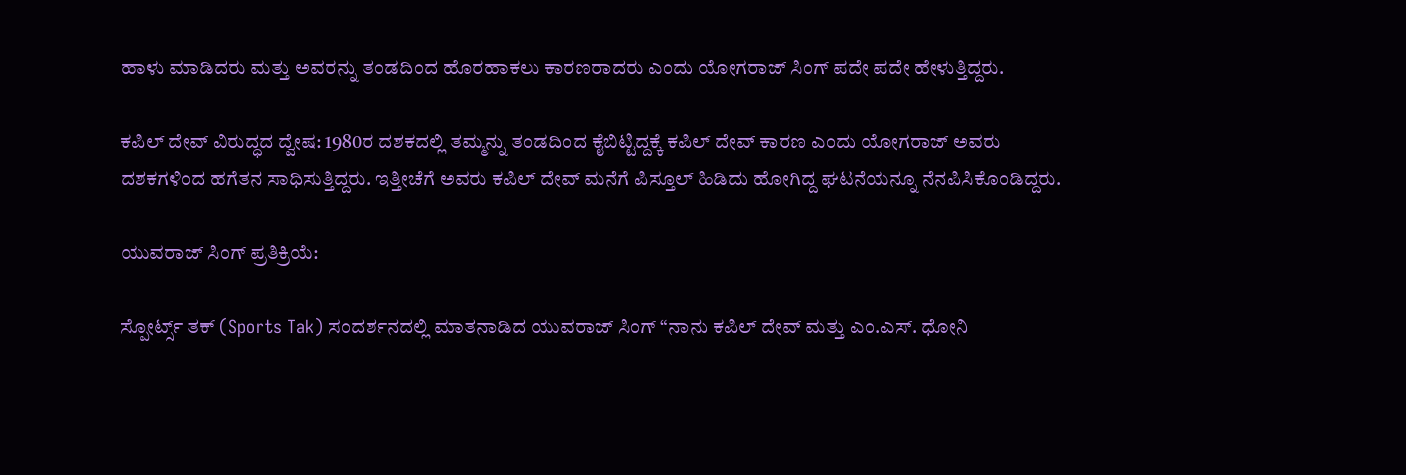ಹಾಳು ಮಾಡಿದರು ಮತ್ತು ಅವರನ್ನು ತಂಡದಿಂದ ಹೊರಹಾಕಲು ಕಾರಣರಾದರು ಎಂದು ಯೋಗರಾಜ್ ಸಿಂಗ್ ಪದೇ ಪದೇ ಹೇಳುತ್ತಿದ್ದರು.

ಕಪಿಲ್ ದೇವ್ ವಿರುದ್ಧದ ದ್ವೇಷ: 1980ರ ದಶಕದಲ್ಲಿ ತಮ್ಮನ್ನು ತಂಡದಿಂದ ಕೈಬಿಟ್ಟಿದ್ದಕ್ಕೆ ಕಪಿಲ್ ದೇವ್ ಕಾರಣ ಎಂದು ಯೋಗರಾಜ್ ಅವರು ದಶಕಗಳಿಂದ ಹಗೆತನ ಸಾಧಿಸುತ್ತಿದ್ದರು. ಇತ್ತೀಚೆಗೆ ಅವರು ಕಪಿಲ್ ದೇವ್ ಮನೆಗೆ ಪಿಸ್ತೂಲ್ ಹಿಡಿದು ಹೋಗಿದ್ದ ಘಟನೆಯನ್ನೂ ನೆನಪಿಸಿಕೊಂಡಿದ್ದರು.

ಯುವರಾಜ್ ಸಿಂಗ್ ಪ್ರತಿಕ್ರಿಯೆ:

ಸ್ಪೋರ್ಟ್ಸ್ ತಕ್ (Sports Tak) ಸಂದರ್ಶನದಲ್ಲಿ ಮಾತನಾಡಿದ ಯುವರಾಜ್ ಸಿಂಗ್ “ನಾನು ಕಪಿಲ್ ದೇವ್ ಮತ್ತು ಎಂ.ಎಸ್. ಧೋನಿ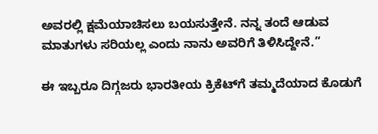ಅವರಲ್ಲಿ ಕ್ಷಮೆಯಾಚಿಸಲು ಬಯಸುತ್ತೇನೆ. ನನ್ನ ತಂದೆ ಆಡುವ ಮಾತುಗಳು ಸರಿಯಲ್ಲ ಎಂದು ನಾನು ಅವರಿಗೆ ತಿಳಿಸಿದ್ದೇನೆ.”

ಈ ಇಬ್ಬರೂ ದಿಗ್ಗಜರು ಭಾರತೀಯ ಕ್ರಿಕೆಟ್‌ಗೆ ತಮ್ಮದೆಯಾದ ಕೊಡುಗೆ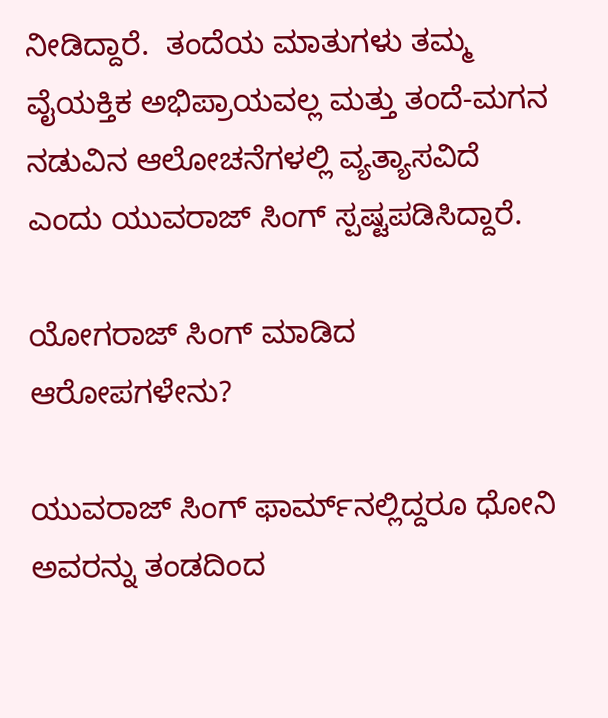ನೀಡಿದ್ದಾರೆ.  ತಂದೆಯ ಮಾತುಗಳು ತಮ್ಮ ವೈಯಕ್ತಿಕ ಅಭಿಪ್ರಾಯವಲ್ಲ ಮತ್ತು ತಂದೆ-ಮಗನ ನಡುವಿನ ಆಲೋಚನೆಗಳಲ್ಲಿ ವ್ಯತ್ಯಾಸವಿದೆ ಎಂದು ಯುವರಾಜ್ ಸಿಂಗ್ ಸ್ಪಷ್ಟಪಡಿಸಿದ್ದಾರೆ.

ಯೋಗರಾಜ್ ಸಿಂಗ್ ಮಾಡಿದ ಆರೋಪಗಳೇನು?

ಯುವರಾಜ್ ಸಿಂಗ್ ಫಾರ್ಮ್‌ನಲ್ಲಿದ್ದರೂ ಧೋನಿ ಅವರನ್ನು ತಂಡದಿಂದ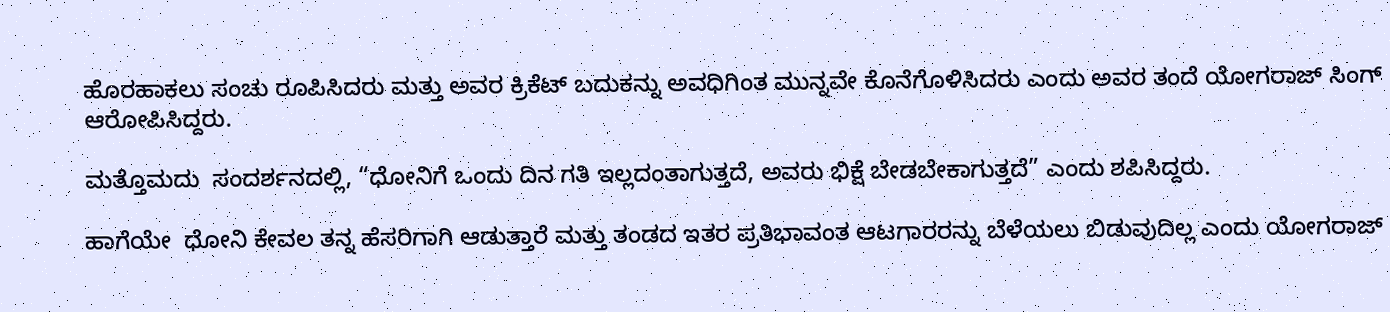ಹೊರಹಾಕಲು ಸಂಚು ರೂಪಿಸಿದರು ಮತ್ತು ಅವರ ಕ್ರಿಕೆಟ್ ಬದುಕನ್ನು ಅವಧಿಗಿಂತ ಮುನ್ನವೇ ಕೊನೆಗೊಳಿಸಿದರು ಎಂದು ಅವರ ತಂದೆ ಯೋಗರಾಜ್ ಸಿಂಗ್ ಆರೋಪಿಸಿದ್ದರು.

ಮತ್ತೊಮದು  ಸಂದರ್ಶನದಲ್ಲಿ, “ಧೋನಿಗೆ ಒಂದು ದಿನ ಗತಿ ಇಲ್ಲದಂತಾಗುತ್ತದೆ, ಅವರು ಭಿಕ್ಷೆ ಬೇಡಬೇಕಾಗುತ್ತದೆ” ಎಂದು ಶಪಿಸಿದ್ದರು.

ಹಾಗೆಯೇ  ಧೋನಿ ಕೇವಲ ತನ್ನ ಹೆಸರಿಗಾಗಿ ಆಡುತ್ತಾರೆ ಮತ್ತು ತಂಡದ ಇತರ ಪ್ರತಿಭಾವಂತ ಆಟಗಾರರನ್ನು ಬೆಳೆಯಲು ಬಿಡುವುದಿಲ್ಲ ಎಂದು ಯೋಗರಾಜ್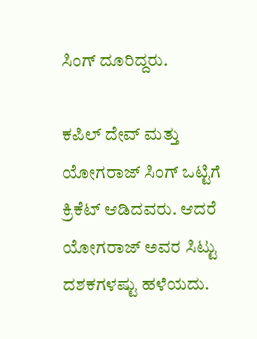ಸಿಂಗ್ ದೂರಿದ್ದರು.

ಕಪಿಲ್ ದೇವ್ ಮತ್ತು ಯೋಗರಾಜ್ ಸಿಂಗ್ ಒಟ್ಟಿಗೆ ಕ್ರಿಕೆಟ್ ಆಡಿದವರು. ಆದರೆ ಯೋಗರಾಜ್ ಅವರ ಸಿಟ್ಟು ದಶಕಗಳಷ್ಟು ಹಳೆಯದು.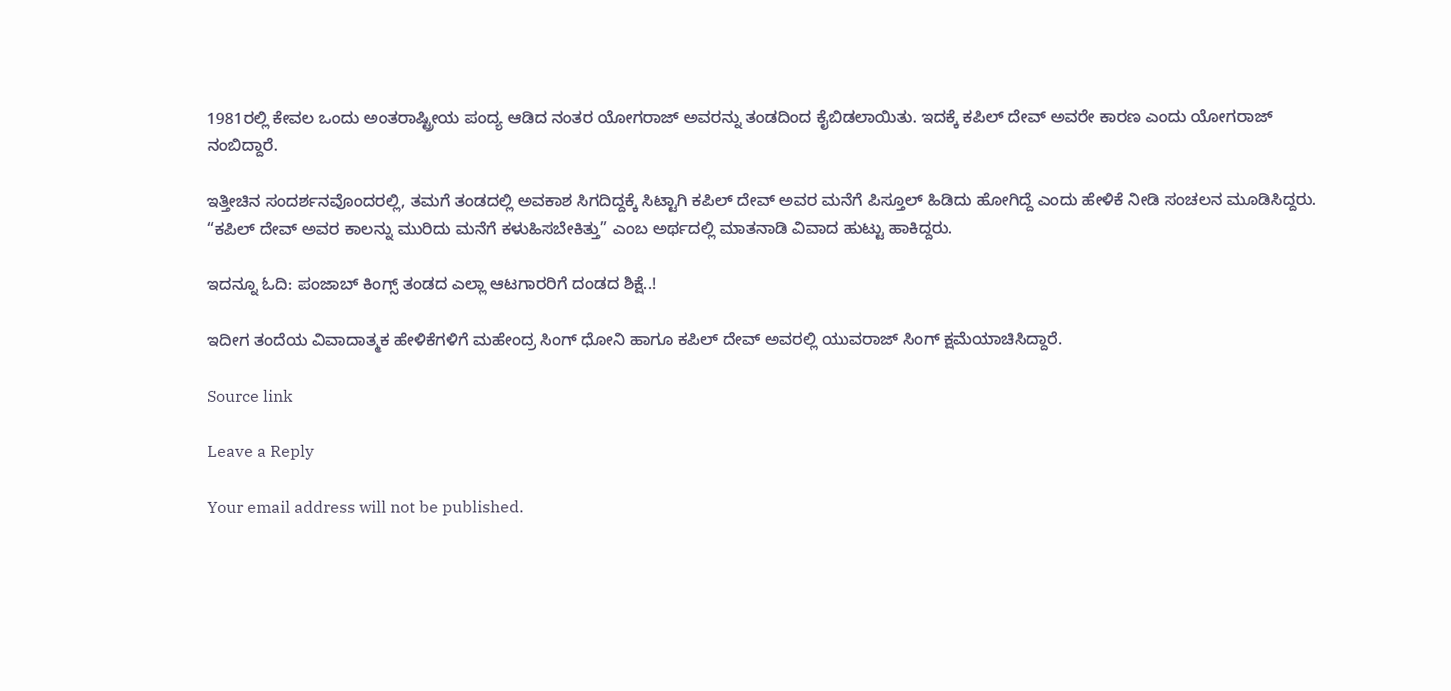1981ರಲ್ಲಿ ಕೇವಲ ಒಂದು ಅಂತರಾಷ್ಟ್ರೀಯ ಪಂದ್ಯ ಆಡಿದ ನಂತರ ಯೋಗರಾಜ್ ಅವರನ್ನು ತಂಡದಿಂದ ಕೈಬಿಡಲಾಯಿತು. ಇದಕ್ಕೆ ಕಪಿಲ್ ದೇವ್ ಅವರೇ ಕಾರಣ ಎಂದು ಯೋಗರಾಜ್ ನಂಬಿದ್ದಾರೆ.

ಇತ್ತೀಚಿನ ಸಂದರ್ಶನವೊಂದರಲ್ಲಿ, ತಮಗೆ ತಂಡದಲ್ಲಿ ಅವಕಾಶ ಸಿಗದಿದ್ದಕ್ಕೆ ಸಿಟ್ಟಾಗಿ ಕಪಿಲ್ ದೇವ್ ಅವರ ಮನೆಗೆ ಪಿಸ್ತೂಲ್ ಹಿಡಿದು ಹೋಗಿದ್ದೆ ಎಂದು ಹೇಳಿಕೆ ನೀಡಿ ಸಂಚಲನ ಮೂಡಿಸಿದ್ದರು. “ಕಪಿಲ್ ದೇವ್ ಅವರ ಕಾಲನ್ನು ಮುರಿದು ಮನೆಗೆ ಕಳುಹಿಸಬೇಕಿತ್ತು” ಎಂಬ ಅರ್ಥದಲ್ಲಿ ಮಾತನಾಡಿ ವಿವಾದ ಹುಟ್ಟು ಹಾಕಿದ್ದರು.

ಇದನ್ನೂ ಓದಿ: ಪಂಜಾಬ್ ಕಿಂಗ್ಸ್ ತಂಡದ ಎಲ್ಲಾ ಆಟಗಾರರಿಗೆ ದಂಡದ ಶಿಕ್ಷೆ..!

ಇದೀಗ ತಂದೆಯ ವಿವಾದಾತ್ಮಕ ಹೇಳಿಕೆಗಳಿಗೆ ಮಹೇಂದ್ರ ಸಿಂಗ್ ಧೋನಿ ಹಾಗೂ ಕಪಿಲ್ ದೇವ್ ಅವರಲ್ಲಿ ಯುವರಾಜ್ ಸಿಂಗ್ ಕ್ಷಮೆಯಾಚಿಸಿದ್ದಾರೆ.

Source link

Leave a Reply

Your email address will not be published.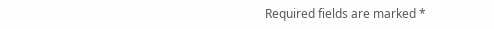Required fields are marked *